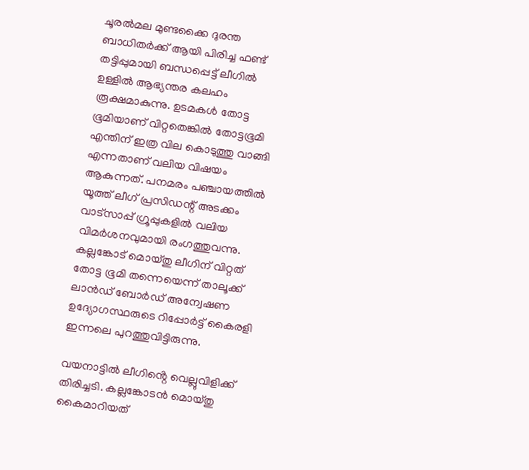ചൂരൽമല മുണ്ടക്കൈ ദുരന്ത ബാധിതർക്ക് ആയി പിരിച്ച ഫണ്ട് തട്ടിപ്പുമായി ബന്ധപ്പെട്ട് ലീഗിൽ ഉള്ളിൽ ആഭ്യന്തര കലഹം രൂക്ഷമാകുന്നു. ഉടമകൾ തോട്ട ഭൂമിയാണ് വിറ്റതെങ്കിൽ തോട്ടഭൂമി എന്തിന് ഇത്ര വില കൊടുത്തു വാങ്ങി എന്നതാണ് വലിയ വിഷയം ആകുന്നത്. പനമരം പഞ്ചായത്തിൽ യൂത്ത് ലീഗ് പ്രസിഡന്റ് അടക്കം വാട്സാപ്പ് ഗ്രൂപ്പുകളിൽ വലിയ വിമർശനവുമായി രംഗത്തുവന്നു. കല്ലങ്കോട് മൊയ്തു ലീഗിന് വിറ്റത് തോട്ട ഭൂമി തന്നെയെന്ന് താലൂക്ക് ലാൻഡ് ബോർഡ് അന്വേഷണ ഉദ്യോഗസ്ഥരുടെ റിപ്പോർട്ട് കൈരളി ഇന്നലെ പുറത്തുവിട്ടിരുന്നു.

വയനാട്ടിൽ ലീഗിൻ്റെ വെല്ലുവിളിക്ക് തിരിച്ചടി. കല്ലങ്കോടൻ മൊയ്തു കൈമാറിയത്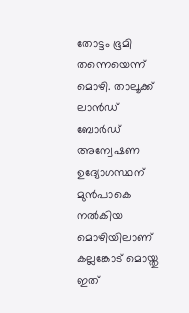തോട്ടം ഭൂമി തന്നെയെന്ന് മൊഴി. താലൂക്ക് ലാൻഡ് ബോർഡ് അന്വേഷണ ഉദ്യോഗസ്ഥന് മുൻപാകെ നൽകിയ മൊഴിയിലാണ് കല്ലങ്കോട് മൊയ്തു ഇത്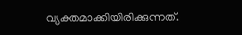വ്യക്തമാക്കിയിരിക്കുന്നത്.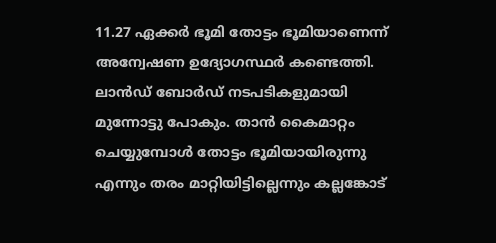11.27 ഏക്കർ ഭൂമി തോട്ടം ഭൂമിയാണെന്ന് അന്വേഷണ ഉദ്യോഗസ്ഥർ കണ്ടെത്തി. ലാൻഡ് ബോർഡ് നടപടികളുമായി മുന്നോട്ടു പോകും. താൻ കൈമാറ്റം ചെയ്യുമ്പോൾ തോട്ടം ഭൂമിയായിരുന്നു എന്നും തരം മാറ്റിയിട്ടില്ലെന്നും കല്ലങ്കോട്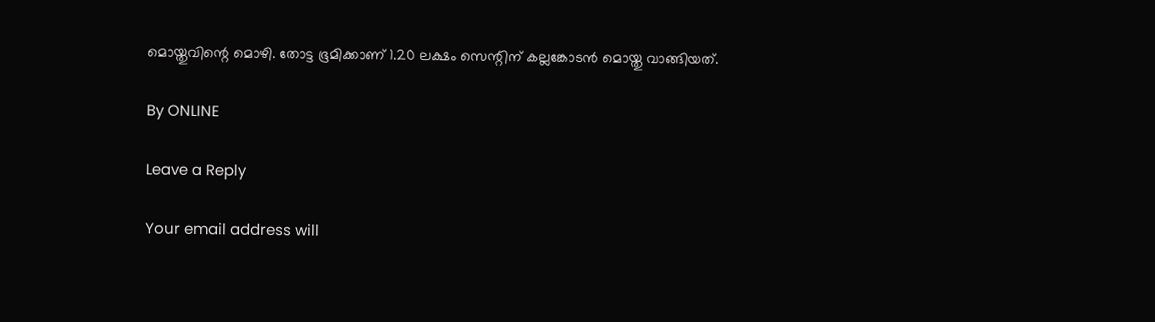മൊയ്തുവിന്റെ മൊഴി. തോട്ട ഭൂമിക്കാണ് 1.20 ലക്ഷം സെന്റിന് കല്ലങ്കോടൻ മൊയ്തു വാങ്ങിയത്.

By ONLINE

Leave a Reply

Your email address will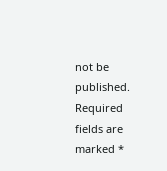not be published. Required fields are marked *